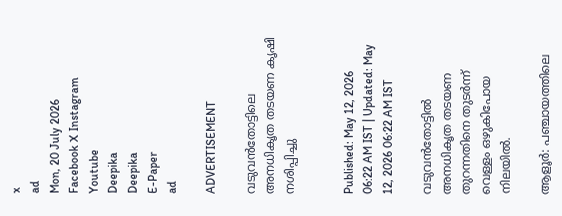x
ad
Mon, 20 July 2026
Facebook X Instagram Youtube
Deepika
Deepika
E-Paper
ad

ADVERTISEMENT

വടുവൻതോട്ടിലെ അനധികൃത തടയണ കൃഷി നശിപ്പിച്ചു


Published: May 12, 2026 06:22 AM IST | Updated: May 12, 2026 06:22 AM IST

വടുവന്‍തോട്ടില്‍ അനധികൃത തടയണ തുറന്നതിനെ തുടര്‍ന്ന് വെള്ളം ഒഴുകിപോയ നിലയില്‍.

ആളൂര്‍: പഞ്ചായത്തിലെ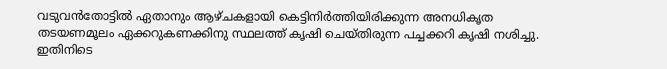വടുവന്‍തോട്ടില്‍ ഏതാനും ആഴ്ചകളായി കെട്ടിനിര്‍ത്തിയിരിക്കുന്ന അനധികൃത തടയണമൂലം ഏക്കറുകണക്കിനു സ്ഥലത്ത് കൃഷി ചെയ്തിരുന്ന പച്ചക്കറി കൃഷി നശിച്ചു. ഇതിനിടെ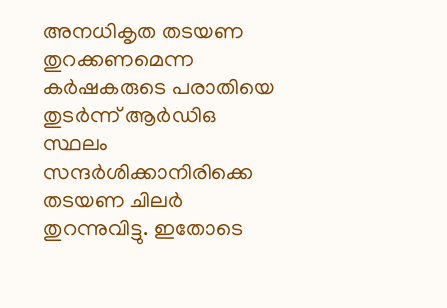അനധികൃത തടയണ തുറക്കണമെന്ന കര്‍ഷകരുടെ പരാതിയെ തുടർന്ന് ആര്‍ഡിഒ സ്ഥലം സന്ദര്‍ശിക്കാനിരിക്കെ തടയണ ചിലർ തുറന്നുവിട്ടു. ഇതോടെ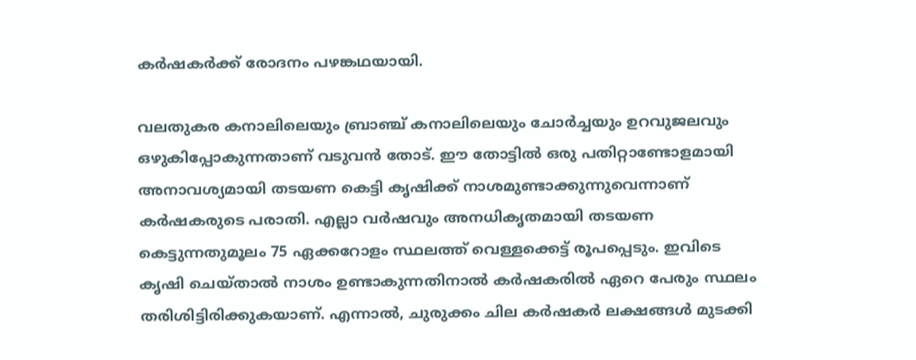കർഷകർക്ക് രോദനം പഴങ്കഥയായി.

വലതുകര കനാലിലെയും ബ്രാഞ്ച് കനാലിലെയും ചോര്‍ച്ചയും ഉറവുജലവും ഒഴുകിപ്പോകുന്നതാണ് വടുവന്‍ തോട്. ഈ തോട്ടില്‍ ഒരു പതിറ്റാണ്ടോളമായി അനാവശ്യമായി തടയണ കെട്ടി കൃഷിക്ക് നാശമുണ്ടാക്കുന്നുവെന്നാണ് കർഷകരുടെ പരാതി. എല്ലാ വര്‍ഷവും അനധികൃതമായി തടയണ കെട്ടുന്നതുമൂലം 75 ഏക്കറോളം സ്ഥലത്ത് വെള്ളക്കെട്ട് രൂപപ്പെടും. ഇവിടെ കൃഷി ചെയ്താൽ നാശം ഉണ്ടാകുന്നതിനാല്‍ കര്‍ഷകരില്‍ ഏറെ പേരും സ്ഥലം തരിശിട്ടിരിക്കുകയാണ്. എന്നാല്‍, ചുരുക്കം ചില കര്‍ഷകര്‍ ലക്ഷങ്ങള്‍ മുടക്കി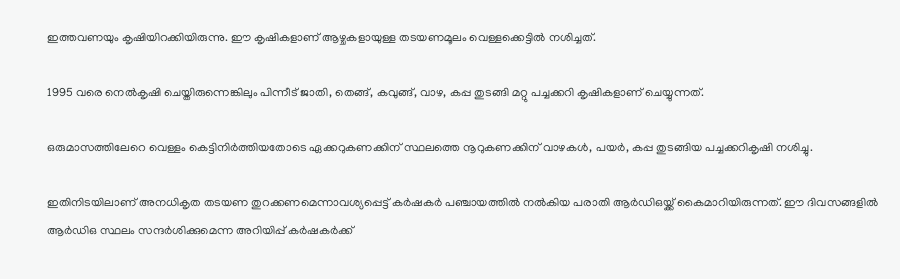ഇത്തവണയും കൃഷിയിറക്കിയിരുന്നു. ഈ കൃഷികളാണ് ആഴ്ചകളായുള്ള തടയണമൂലം വെള്ളക്കെട്ടില്‍ നശിച്ചത്.

1995 വരെ നെല്‍കൃഷി ചെയ്തിരുന്നെങ്കിലും പിന്നീട് ജാതി, തെങ്ങ്, കവുങ്ങ്, വാഴ, കപ്പ തുടങ്ങി മറ്റു പച്ചക്കറി കൃഷികളാണ് ചെയ്യുന്നത്.

ഒരുമാസത്തിലേറെ വെള്ളം കെട്ടിനിര്‍ത്തിയതോടെ ഏക്കറുകണക്കിന് സ്ഥലത്തെ നൂറുകണക്കിന് വാഴകള്‍, പയര്‍, കപ്പ തുടങ്ങിയ പച്ചക്കറികൃഷി നശിച്ചു.

ഇതിനിടയിലാണ് അനധികൃത തടയണ തുറക്കണമെന്നാവശ്യപ്പെട്ട് കര്‍ഷകര്‍ പഞ്ചായത്തില്‍ നല്‍കിയ പരാതി ആര്‍ഡിഒയ്ക്ക് കൈമാറിയിരുന്നത്. ഈ ദിവസങ്ങളില്‍ ആര്‍ഡിഒ സ്ഥലം സന്ദര്‍ശിക്കുമെന്ന അറിയിപ്പ് കര്‍ഷകര്‍ക്ക്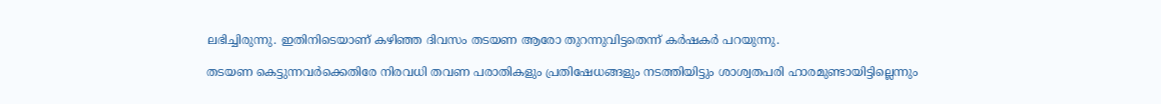ലഭിച്ചിരുന്നു. ഇതിനിടെയാണ് കഴിഞ്ഞ ദിവസം തടയണ ആരോ തുറന്നുവിട്ടതെന്ന് കര്‍ഷകര്‍ പറയുന്നു.

തടയണ കെട്ടുന്നവര്‍ക്കെതിരേ നിരവധി തവണ പരാതികളും പ്രതിഷേധങ്ങളും നടത്തിയിട്ടും ശാശ്വതപരി ഹാരമുണ്ടായിട്ടില്ലെന്നും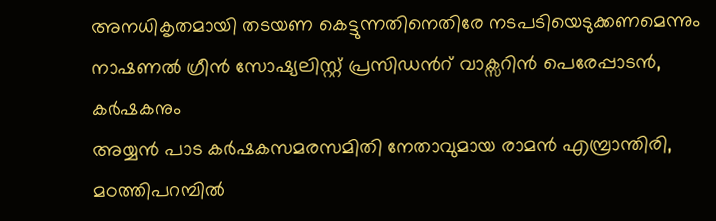അനധികൃതമായി തടയണ കെട്ടുന്നതിനെതിരേ നടപടിയെടുക്കണമെന്നും നാഷണല്‍ ഗ്രീന്‍ സോഷ്യലിസ്റ്റ് പ്രസിഡന്‍റ് വാക്സറിന്‍ പെരേപ്പാടന്‍, കര്‍ഷകനും
അയ്യന്‍ പാട കര്‍ഷകസമരസമിതി നേതാവുമായ രാമന്‍ എമ്പ്രാന്തിരി, മഠത്തിപറമ്പില്‍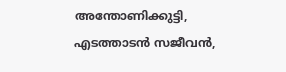അന്തോണിക്കുട്ടി, എടത്താടന്‍ സജീവന്‍,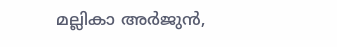മല്ലികാ അര്‍ജുന്‍,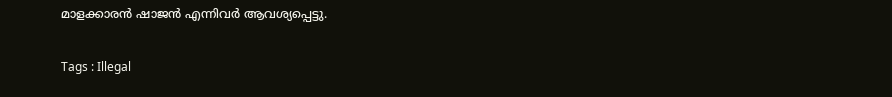മാളക്കാരന്‍ ഷാജന്‍ എന്നിവര്‍ ആവശ്യപ്പെട്ടു.

Tags : Illegal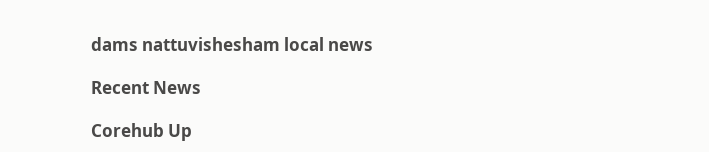dams nattuvishesham local news

Recent News

Corehub Up